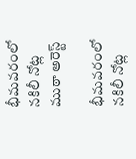భీమవరంలో నకిలీ నోట్ల ముఠా అరెస్ట్

భీమవరంలో నకిలీ నోట్ల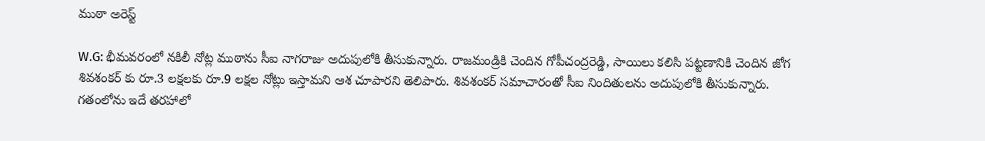ముఠా అరెస్ట్

W.G: భీమవరంలో నకిలీ నోట్ల ముఠాను సీఐ నాగరాజు అదుపులోకి తీసుకున్నారు. రాజమండ్రికి చెందిన గోపీచంద్రరెడ్డి, సాయిలు కలిసి పట్టణానికి చెందిన జోగ శివశంకర్ కు రూ.3 లక్షలకు రూ.9 లక్షల నోట్లు ఇస్తామని ఆశ చూపారని తెలిపారు. శివశంకర్ సమాచారంతో సీఐ నిందితులను అదుపులోకి తీసుకున్నారు. గతంలోను ఇదే తరహాలో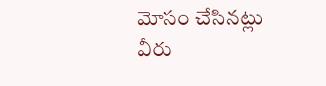మోసం చేసినట్లు వీరు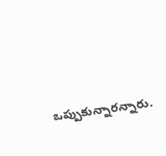ఒప్పుకున్నారన్నారు.